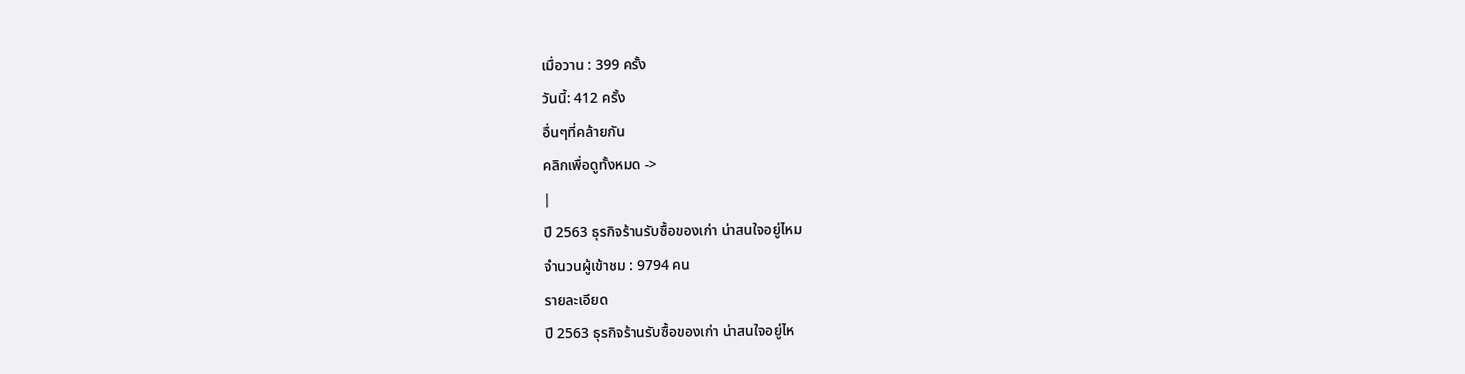เมื่อวาน : 399 ครั้ง
วันนี้: 412 ครั้ง
อื่นๆที่คล้ายกัน
คลิกเพื่อดูทั้งหมด ->
|
ปี 2563 ธุรกิจร้านรับซื้อของเก่า น่าสนใจอยู่ไหม
จำนวนผู้เข้าชม : 9794 คน
รายละเอียด
ปี 2563 ธุรกิจร้านรับซื้อของเก่า น่าสนใจอยู่ไห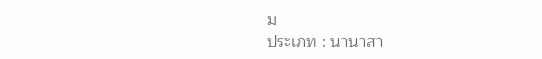ม
ประเภท : นานาสา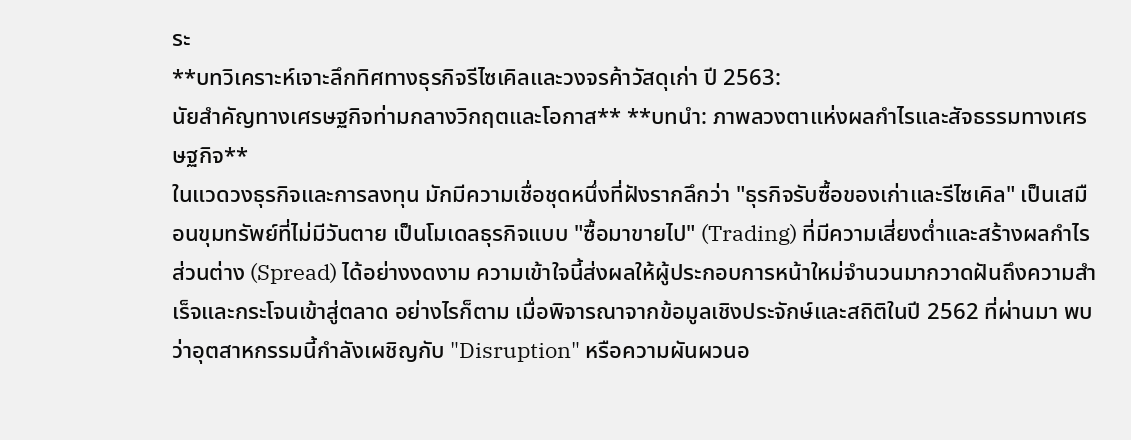ระ
**บทวิเคราะห์เจาะลึกทิศทางธุรกิจรีไซเคิลและวงจรค้าวัสดุเก่า ปี 2563:
นัยสำคัญทางเศรษฐกิจท่ามกลางวิกฤตและโอกาส** **บทนำ: ภาพลวงตาแห่งผลกำไรและสัจธรรมทางเศรษฐกิจ**
ในแวดวงธุรกิจและการลงทุน มักมีความเชื่อชุดหนึ่งที่ฝังรากลึกว่า "ธุรกิจรับซื้อของเก่าและรีไซเคิล" เป็นเสมือนขุมทรัพย์ที่ไม่มีวันตาย เป็นโมเดลธุรกิจแบบ "ซื้อมาขายไป" (Trading) ที่มีความเสี่ยงต่ำและสร้างผลกำไรส่วนต่าง (Spread) ได้อย่างงดงาม ความเข้าใจนี้ส่งผลให้ผู้ประกอบการหน้าใหม่จำนวนมากวาดฝันถึงความสำเร็จและกระโจนเข้าสู่ตลาด อย่างไรก็ตาม เมื่อพิจารณาจากข้อมูลเชิงประจักษ์และสถิติในปี 2562 ที่ผ่านมา พบว่าอุตสาหกรรมนี้กำลังเผชิญกับ "Disruption" หรือความผันผวนอ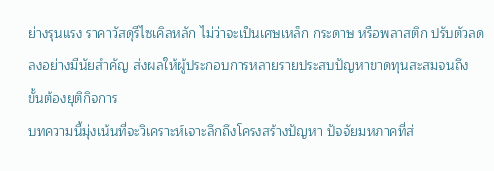ย่างรุนแรง ราคาวัสดุรีไซเคิลหลัก ไม่ว่าจะเป็นเศษเหล็ก กระดาษ หรือพลาสติก ปรับตัวลดลงอย่างมีนัยสำคัญ ส่งผลให้ผู้ประกอบการหลายรายประสบปัญหาขาดทุนสะสมจนถึงขั้นต้องยุติกิจการ
บทความนี้มุ่งเน้นที่จะวิเคราะห์เจาะลึกถึงโครงสร้างปัญหา ปัจจัยมหภาคที่ส่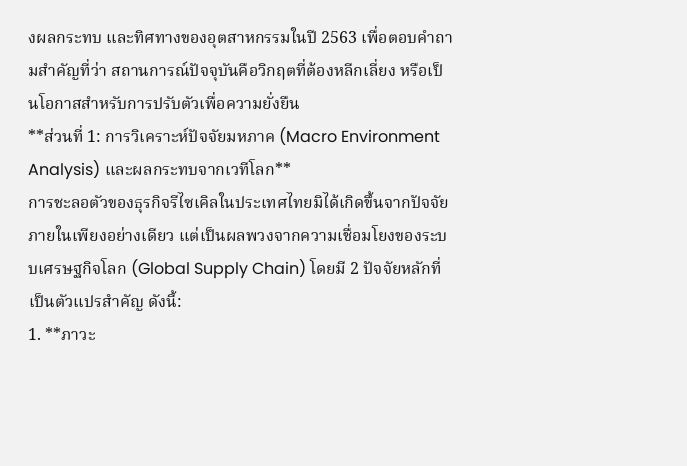งผลกระทบ และทิศทางของอุตสาหกรรมในปี 2563 เพื่อตอบคำถามสำคัญที่ว่า สถานการณ์ปัจจุบันคือวิกฤตที่ต้องหลีกเลี่ยง หรือเป็นโอกาสสำหรับการปรับตัวเพื่อความยั่งยืน
**ส่วนที่ 1: การวิเคราะห์ปัจจัยมหภาค (Macro Environment Analysis) และผลกระทบจากเวทีโลก**
การชะลอตัวของธุรกิจรีไซเคิลในประเทศไทยมิได้เกิดขึ้นจากปัจจัยภายในเพียงอย่างเดียว แต่เป็นผลพวงจากความเชื่อมโยงของระบบเศรษฐกิจโลก (Global Supply Chain) โดยมี 2 ปัจจัยหลักที่เป็นตัวแปรสำคัญ ดังนี้:
1. **ภาวะ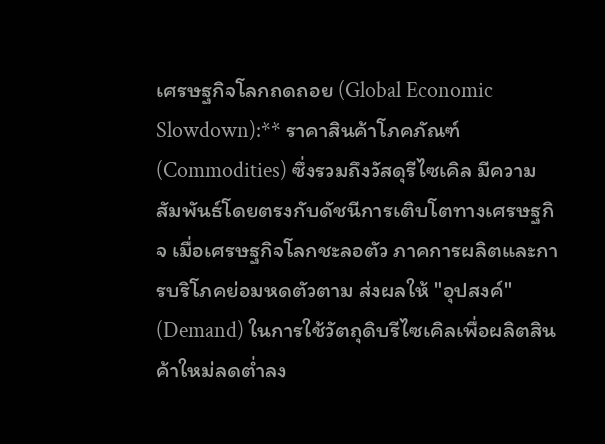เศรษฐกิจโลกถดถอย (Global Economic Slowdown):** ราคาสินค้าโภคภัณฑ์ (Commodities) ซึ่งรวมถึงวัสดุรีไซเคิล มีความสัมพันธ์โดยตรงกับดัชนีการเติบโตทางเศรษฐกิจ เมื่อเศรษฐกิจโลกชะลอตัว ภาคการผลิตและการบริโภคย่อมหดตัวตาม ส่งผลให้ "อุปสงค์" (Demand) ในการใช้วัตถุดิบรีไซเคิลเพื่อผลิตสินค้าใหม่ลดต่ำลง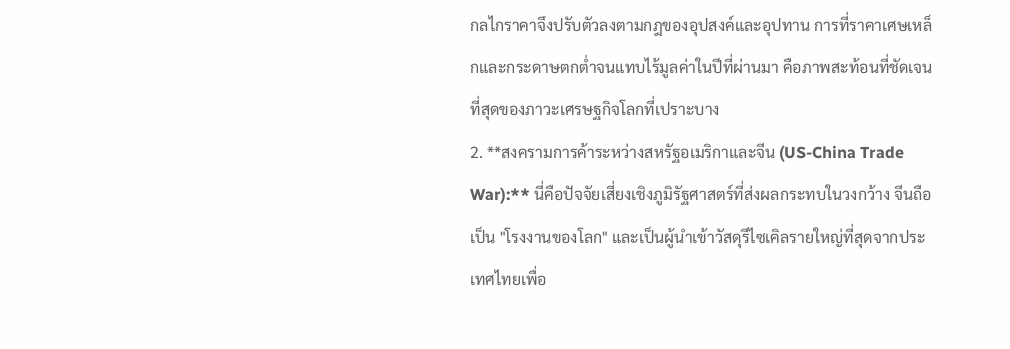กลไกราคาจึงปรับตัวลงตามกฎของอุปสงค์และอุปทาน การที่ราคาเศษเหล็กและกระดาษตกต่ำจนแทบไร้มูลค่าในปีที่ผ่านมา คือภาพสะท้อนที่ชัดเจนที่สุดของภาวะเศรษฐกิจโลกที่เปราะบาง
2. **สงครามการค้าระหว่างสหรัฐอเมริกาและจีน (US-China Trade War):** นี่คือปัจจัยเสี่ยงเชิงภูมิรัฐศาสตร์ที่ส่งผลกระทบในวงกว้าง จีนถือเป็น "โรงงานของโลก" และเป็นผู้นำเข้าวัสดุรีไซเคิลรายใหญ่ที่สุดจากประเทศไทยเพื่อ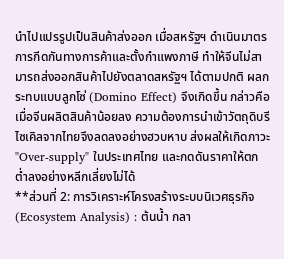นำไปแปรรูปเป็นสินค้าส่งออก เมื่อสหรัฐฯ ดำเนินมาตรการกีดกันทางการค้าและตั้งกำแพงภาษี ทำให้จีนไม่สามารถส่งออกสินค้าไปยังตลาดสหรัฐฯ ได้ตามปกติ ผลกระทบแบบลูกโซ่ (Domino Effect) จึงเกิดขึ้น กล่าวคือ เมื่อจีนผลิตสินค้าน้อยลง ความต้องการนำเข้าวัตถุดิบรีไซเคิลจากไทยจึงลดลงอย่างฮวบหาบ ส่งผลให้เกิดภาวะ "Over-supply" ในประเทศไทย และกดดันราคาให้ตกต่ำลงอย่างหลีกเลี่ยงไม่ได้
**ส่วนที่ 2: การวิเคราะห์โครงสร้างระบบนิเวศธุรกิจ (Ecosystem Analysis) : ต้นน้ำ กลา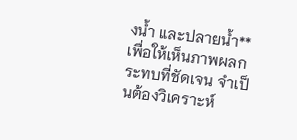งน้ำ และปลายน้ำ**
เพื่อให้เห็นภาพผลกระทบที่ชัดเจน จำเป็นต้องวิเคราะห์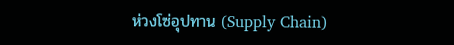ห่วงโซ่อุปทาน (Supply Chain)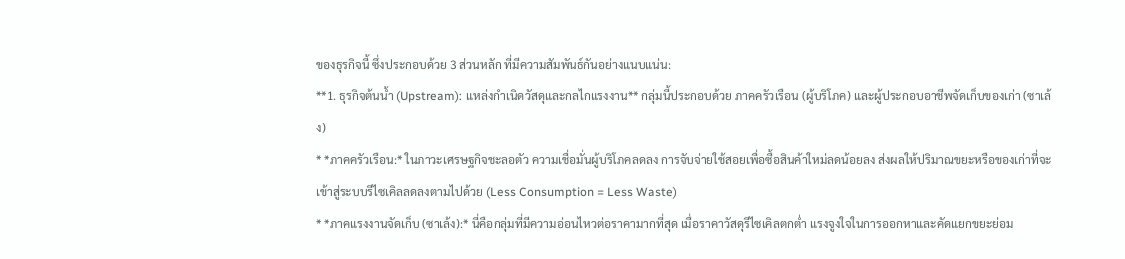ของธุรกิจนี้ ซึ่งประกอบด้วย 3 ส่วนหลัก ที่มีความสัมพันธ์กันอย่างแนบแน่น:
**1. ธุรกิจต้นน้ำ (Upstream): แหล่งกำเนิดวัสดุและกลไกแรงงาน** กลุ่มนี้ประกอบด้วย ภาคครัวเรือน (ผู้บริโภค) และผู้ประกอบอาชีพจัดเก็บของเก่า (ซาเล้ง)
* *ภาคครัวเรือน:* ในภาวะเศรษฐกิจชะลอตัว ความเชื่อมั่นผู้บริโภคลดลง การจับจ่ายใช้สอยเพื่อซื้อสินค้าใหม่ลดน้อยลง ส่งผลให้ปริมาณขยะหรือของเก่าที่จะเข้าสู่ระบบรีไซเคิลลดลงตามไปด้วย (Less Consumption = Less Waste)
* *ภาคแรงงานจัดเก็บ (ซาเล้ง):* นี่คือกลุ่มที่มีความอ่อนไหวต่อราคามากที่สุด เมื่อราคาวัสดุรีไซเคิลตกต่ำ แรงจูงใจในการออกหาและคัดแยกขยะย่อม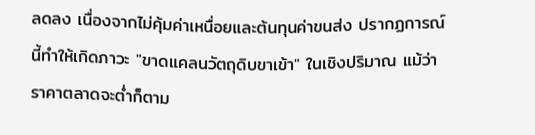ลดลง เนื่องจากไม่คุ้มค่าเหนื่อยและต้นทุนค่าขนส่ง ปรากฏการณ์นี้ทำให้เกิดภาวะ "ขาดแคลนวัตถุดิบขาเข้า" ในเชิงปริมาณ แม้ว่าราคาตลาดจะต่ำก็ตาม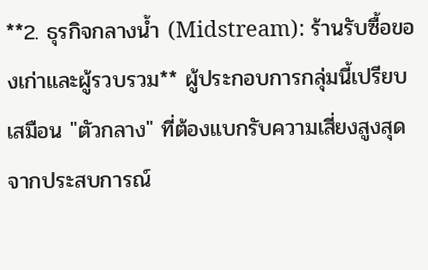**2. ธุรกิจกลางน้ำ (Midstream): ร้านรับซื้อของเก่าและผู้รวบรวม** ผู้ประกอบการกลุ่มนี้เปรียบเสมือน "ตัวกลาง" ที่ต้องแบกรับความเสี่ยงสูงสุด จากประสบการณ์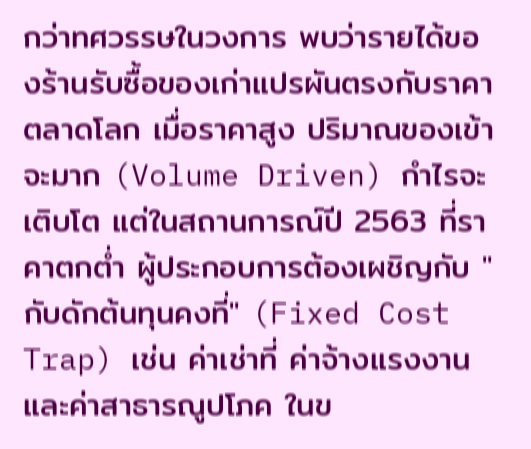กว่าทศวรรษในวงการ พบว่ารายได้ของร้านรับซื้อของเก่าแปรผันตรงกับราคาตลาดโลก เมื่อราคาสูง ปริมาณของเข้าจะมาก (Volume Driven) กำไรจะเติบโต แต่ในสถานการณ์ปี 2563 ที่ราคาตกต่ำ ผู้ประกอบการต้องเผชิญกับ "กับดักต้นทุนคงที่" (Fixed Cost Trap) เช่น ค่าเช่าที่ ค่าจ้างแรงงาน และค่าสาธารณูปโภค ในข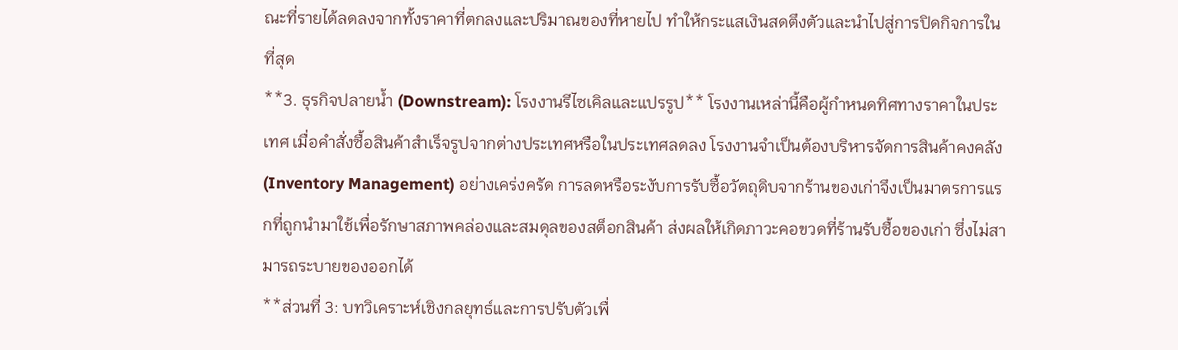ณะที่รายได้ลดลงจากทั้งราคาที่ตกลงและปริมาณของที่หายไป ทำให้กระแสเงินสดตึงตัวและนำไปสู่การปิดกิจการในที่สุด
**3. ธุรกิจปลายน้ำ (Downstream): โรงงานรีไซเคิลและแปรรูป** โรงงานเหล่านี้คือผู้กำหนดทิศทางราคาในประเทศ เมื่อคำสั่งซื้อสินค้าสำเร็จรูปจากต่างประเทศหรือในประเทศลดลง โรงงานจำเป็นต้องบริหารจัดการสินค้าคงคลัง (Inventory Management) อย่างเคร่งครัด การลดหรือระงับการรับซื้อวัตถุดิบจากร้านของเก่าจึงเป็นมาตรการแรกที่ถูกนำมาใช้เพื่อรักษาสภาพคล่องและสมดุลของสต็อกสินค้า ส่งผลให้เกิดภาวะคอขวดที่ร้านรับซื้อของเก่า ซึ่งไม่สามารถระบายของออกได้
**ส่วนที่ 3: บทวิเคราะห์เชิงกลยุทธ์และการปรับตัวเพื่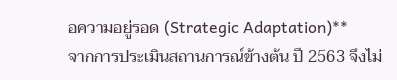อความอยู่รอด (Strategic Adaptation)**
จากการประเมินสถานการณ์ข้างต้น ปี 2563 จึงไม่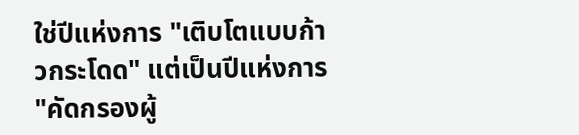ใช่ปีแห่งการ "เติบโตแบบก้าวกระโดด" แต่เป็นปีแห่งการ "คัดกรองผู้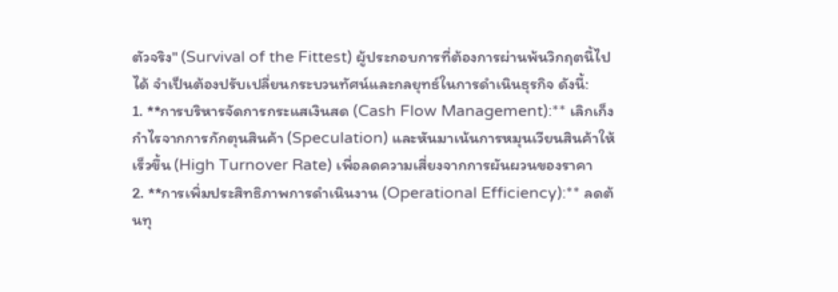ตัวจริง" (Survival of the Fittest) ผู้ประกอบการที่ต้องการผ่านพ้นวิกฤตนี้ไปได้ จำเป็นต้องปรับเปลี่ยนกระบวนทัศน์และกลยุทธ์ในการดำเนินธุรกิจ ดังนี้:
1. **การบริหารจัดการกระแสเงินสด (Cash Flow Management):** เลิกเก็งกำไรจากการกักตุนสินค้า (Speculation) และหันมาเน้นการหมุนเวียนสินค้าให้เร็วขึ้น (High Turnover Rate) เพื่อลดความเสี่ยงจากการผันผวนของราคา
2. **การเพิ่มประสิทธิภาพการดำเนินงาน (Operational Efficiency):** ลดต้นทุ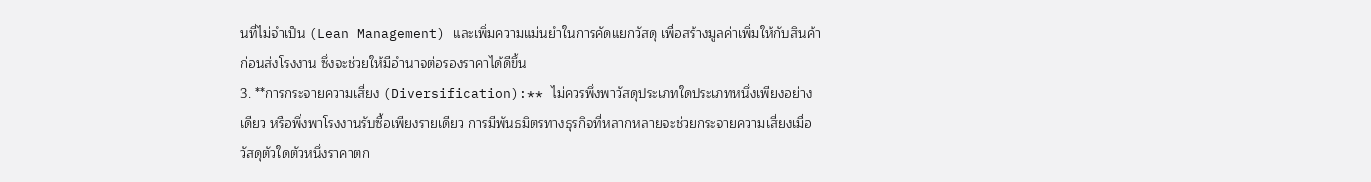นที่ไม่จำเป็น (Lean Management) และเพิ่มความแม่นยำในการคัดแยกวัสดุ เพื่อสร้างมูลค่าเพิ่มให้กับสินค้าก่อนส่งโรงงาน ซึ่งจะช่วยให้มีอำนาจต่อรองราคาได้ดีขึ้น
3. **การกระจายความเสี่ยง (Diversification):** ไม่ควรพึ่งพาวัสดุประเภทใดประเภทหนึ่งเพียงอย่างเดียว หรือพึ่งพาโรงงานรับซื้อเพียงรายเดียว การมีพันธมิตรทางธุรกิจที่หลากหลายจะช่วยกระจายความเสี่ยงเมื่อวัสดุตัวใดตัวหนึ่งราคาตก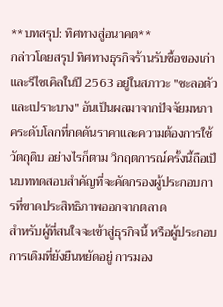**บทสรุป: ทิศทางสู่อนาคต**
กล่าวโดยสรุป ทิศทางธุรกิจร้านรับซื้อของเก่าและรีไซเคิลในปี 2563 อยู่ในสภาวะ "ชะลอตัวและเปราะบาง" อันเป็นผลมาจากปัจจัยมหภาคระดับโลกที่กดดันราคาและความต้องการใช้วัตถุดิบ อย่างไรก็ตาม วิกฤตการณ์ครั้งนี้ถือเป็นบททดสอบสำคัญที่จะคัดกรองผู้ประกอบการที่ขาดประสิทธิภาพออกจากตลาด
สำหรับผู้ที่สนใจจะเข้าสู่ธุรกิจนี้ หรือผู้ประกอบการเดิมที่ยังยืนหยัดอยู่ การมอง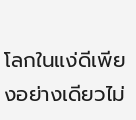โลกในแง่ดีเพียงอย่างเดียวไม่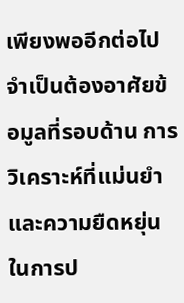เพียงพออีกต่อไป จำเป็นต้องอาศัยข้อมูลที่รอบด้าน การวิเคราะห์ที่แม่นยำ และความยืดหยุ่นในการป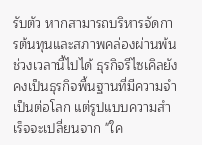รับตัว หากสามารถบริหารจัดการต้นทุนและสภาพคล่องผ่านพ้นช่วงเวลานี้ไปได้ ธุรกิจรีไซเคิลยังคงเป็นธุรกิจพื้นฐานที่มีความจำเป็นต่อโลก แต่รูปแบบความสำเร็จจะเปลี่ยนจาก "ใค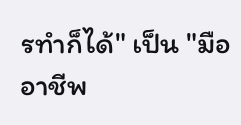รทำก็ได้" เป็น "มืออาชีพ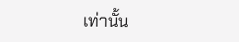เท่านั้น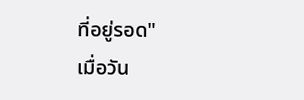ที่อยู่รอด"
เมื่อวัน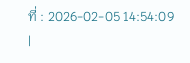ที่ : 2026-02-05 14:54:09
|